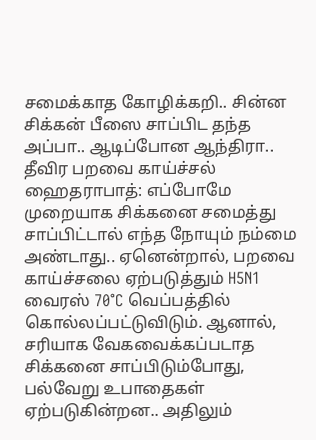சமைக்காத கோழிக்கறி.. சின்ன சிக்கன் பீஸை சாப்பிட தந்த அப்பா.. ஆடிப்போன ஆந்திரா.. தீவிர பறவை காய்ச்சல்
ஹைதராபாத்: எப்போமே முறையாக சிக்கனை சமைத்து சாப்பிட்டால் எந்த நோயும் நம்மை அண்டாது.. ஏனென்றால், பறவை காய்ச்சலை ஏற்படுத்தும் H5N1 வைரஸ் 70°C வெப்பத்தில் கொல்லப்பட்டுவிடும். ஆனால், சரியாக வேகவைக்கப்படாத சிக்கனை சாப்பிடும்போது, பல்வேறு உபாதைகள் ஏற்படுகின்றன.. அதிலும்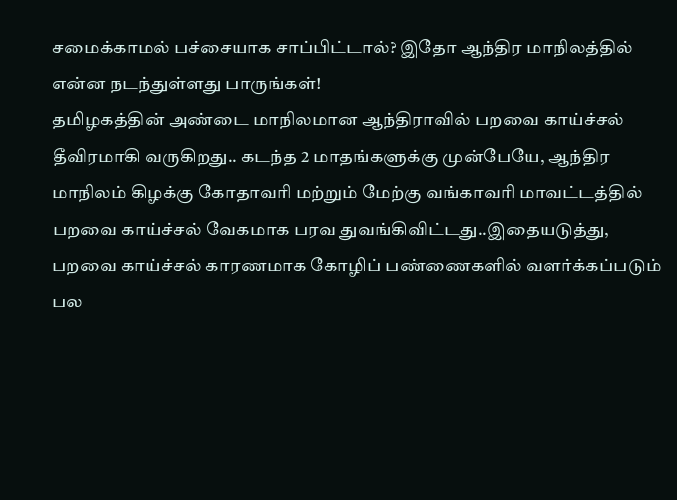சமைக்காமல் பச்சையாக சாப்பிட்டால்? இதோ ஆந்திர மாநிலத்தில் என்ன நடந்துள்ளது பாருங்கள்!
தமிழகத்தின் அண்டை மாநிலமான ஆந்திராவில் பறவை காய்ச்சல் தீவிரமாகி வருகிறது.. கடந்த 2 மாதங்களுக்கு முன்பேயே, ஆந்திர மாநிலம் கிழக்கு கோதாவரி மற்றும் மேற்கு வங்காவரி மாவட்டத்தில் பறவை காய்ச்சல் வேகமாக பரவ துவங்கிவிட்டது..இதையடுத்து, பறவை காய்ச்சல் காரணமாக கோழிப் பண்ணைகளில் வளர்க்கப்படும் பல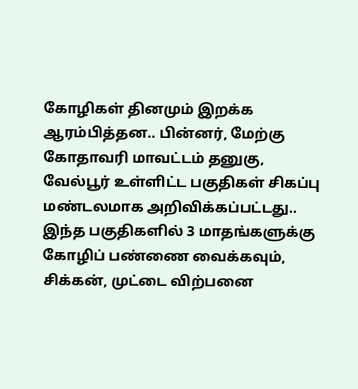கோழிகள் தினமும் இறக்க ஆரம்பித்தன.. பின்னர், மேற்கு கோதாவரி மாவட்டம் தனுகு, வேல்பூர் உள்ளிட்ட பகுதிகள் சிகப்பு மண்டலமாக அறிவிக்கப்பட்டது.. இந்த பகுதிகளில் 3 மாதங்களுக்கு கோழிப் பண்ணை வைக்கவும், சிக்கன், முட்டை விற்பனை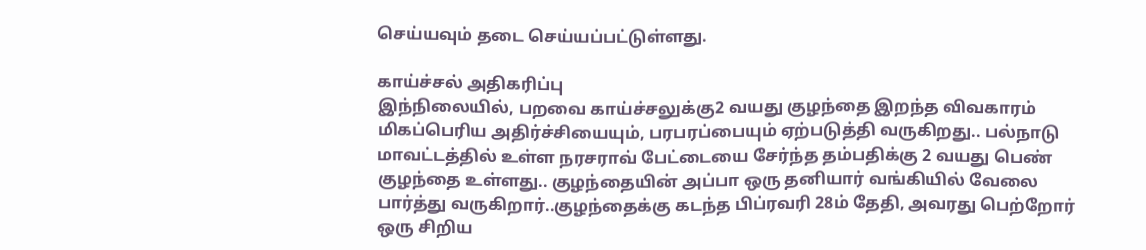செய்யவும் தடை செய்யப்பட்டுள்ளது.

காய்ச்சல் அதிகரிப்பு
இந்நிலையில், பறவை காய்ச்சலுக்கு2 வயது குழந்தை இறந்த விவகாரம் மிகப்பெரிய அதிர்ச்சியையும், பரபரப்பையும் ஏற்படுத்தி வருகிறது.. பல்நாடு மாவட்டத்தில் உள்ள நரசராவ் பேட்டையை சேர்ந்த தம்பதிக்கு 2 வயது பெண் குழந்தை உள்ளது.. குழந்தையின் அப்பா ஒரு தனியார் வங்கியில் வேலை பார்த்து வருகிறார்..குழந்தைக்கு கடந்த பிப்ரவரி 28ம் தேதி, அவரது பெற்றோர் ஒரு சிறிய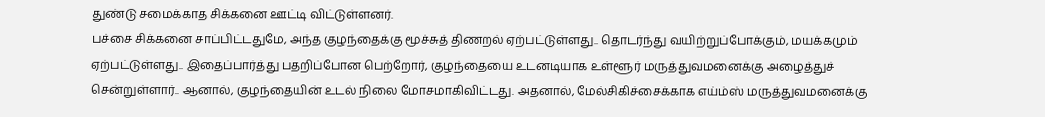துண்டு சமைக்காத சிக்கனை ஊட்டி விட்டுள்ளனர்.
பச்சை சிக்கனை சாப்பிட்டதுமே, அந்த குழந்தைக்கு மூச்சுத் திணறல் ஏற்பட்டுள்ளது.. தொடர்ந்து வயிற்றுப்போக்கும், மயக்கமும் ஏற்பட்டுள்ளது.. இதைப்பார்த்து பதறிப்போன பெற்றோர், குழந்தையை உடனடியாக உள்ளூர் மருத்துவமனைக்கு அழைத்துச் சென்றுள்ளார்.. ஆனால், குழந்தையின் உடல் நிலை மோசமாகிவிட்டது. அதனால், மேல்சிகிச்சைக்காக எய்ம்ஸ் மருத்துவமனைக்கு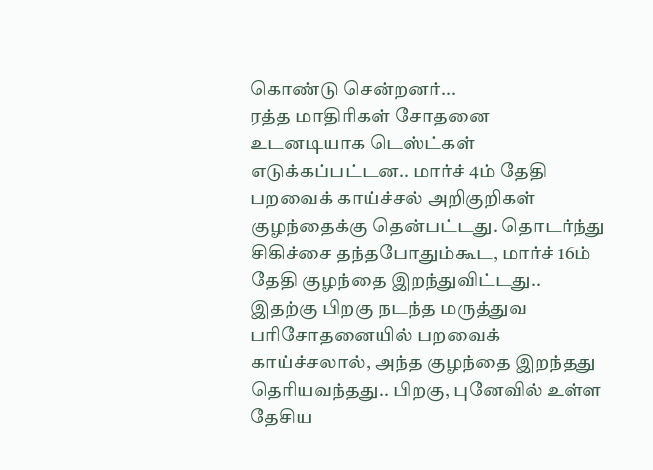கொண்டு சென்றனர்...
ரத்த மாதிரிகள் சோதனை
உடனடியாக டெஸ்ட்கள் எடுக்கப்பட்டன.. மார்ச் 4ம் தேதி பறவைக் காய்ச்சல் அறிகுறிகள் குழந்தைக்கு தென்பட்டது. தொடர்ந்து சிகிச்சை தந்தபோதும்கூட, மார்ச் 16ம் தேதி குழந்தை இறந்துவிட்டது..
இதற்கு பிறகு நடந்த மருத்துவ பரிசோதனையில் பறவைக் காய்ச்சலால், அந்த குழந்தை இறந்தது தெரியவந்தது.. பிறகு, புனேவில் உள்ள தேசிய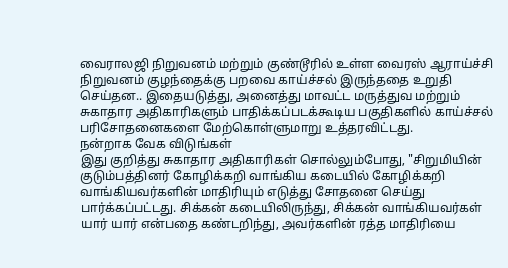வைராலஜி நிறுவனம் மற்றும் குண்டூரில் உள்ள வைரஸ் ஆராய்ச்சி நிறுவனம் குழந்தைக்கு பறவை காய்ச்சல் இருந்ததை உறுதி செய்தன.. இதையடுத்து, அனைத்து மாவட்ட மருத்துவ மற்றும் சுகாதார அதிகாரிகளும் பாதிக்கப்படக்கூடிய பகுதிகளில் காய்ச்சல் பரிசோதனைகளை மேற்கொள்ளுமாறு உத்தரவிட்டது.
நன்றாக வேக விடுங்கள்
இது குறித்து சுகாதார அதிகாரிகள் சொல்லும்போது, "சிறுமியின் குடும்பத்தினர் கோழிக்கறி வாங்கிய கடையில் கோழிக்கறி வாங்கியவர்களின் மாதிரியும் எடுத்து சோதனை செய்து பார்க்கப்பட்டது. சிக்கன் கடையிலிருந்து, சிக்கன் வாங்கியவர்கள் யார் யார் என்பதை கண்டறிந்து, அவர்களின் ரத்த மாதிரியை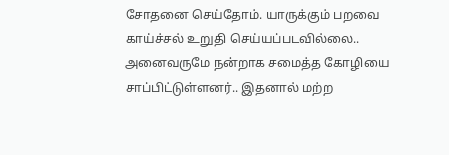சோதனை செய்தோம். யாருக்கும் பறவை காய்ச்சல் உறுதி செய்யப்படவில்லை.. அனைவருமே நன்றாக சமைத்த கோழியை சாப்பிட்டுள்ளனர்.. இதனால் மற்ற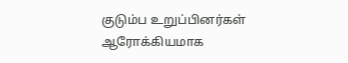குடும்ப உறுப்பினர்கள் ஆரோக்கியமாக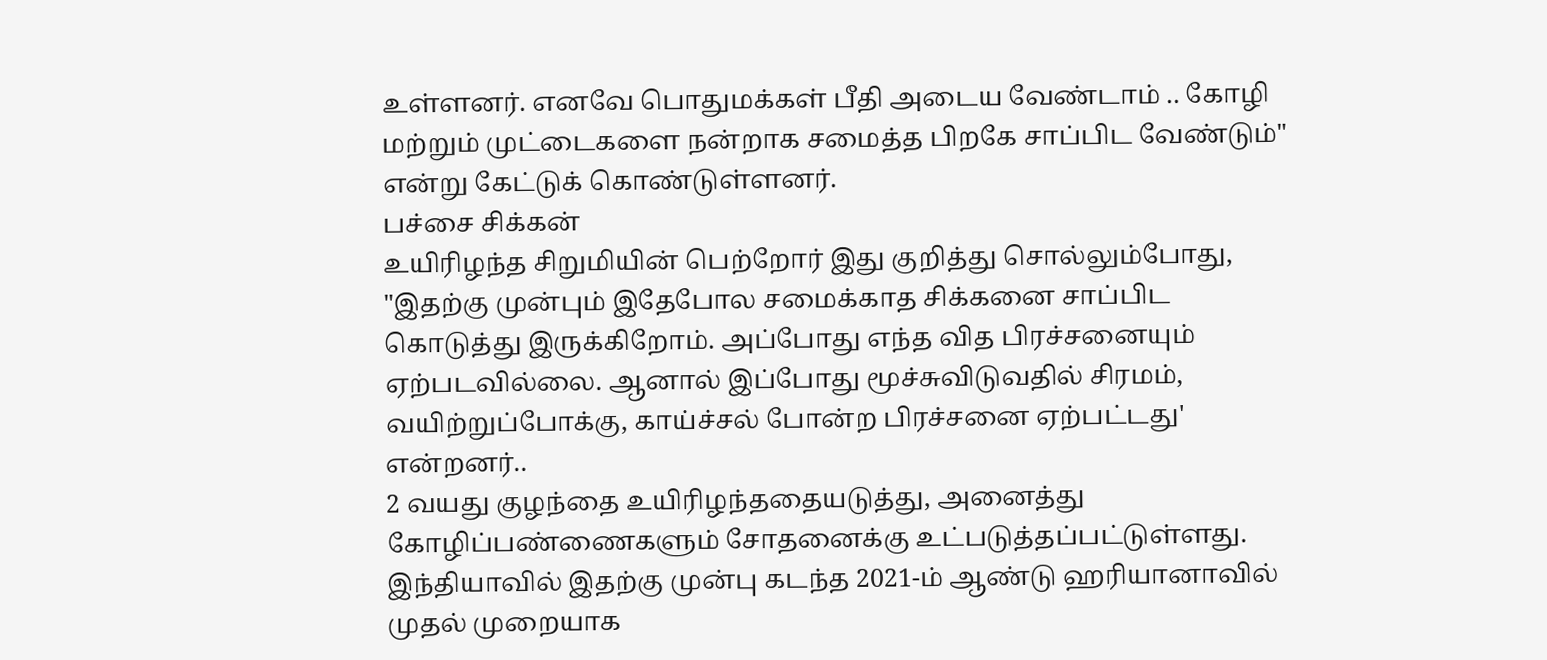உள்ளனர். எனவே பொதுமக்கள் பீதி அடைய வேண்டாம் .. கோழி மற்றும் முட்டைகளை நன்றாக சமைத்த பிறகே சாப்பிட வேண்டும்" என்று கேட்டுக் கொண்டுள்ளனர்.
பச்சை சிக்கன்
உயிரிழந்த சிறுமியின் பெற்றோர் இது குறித்து சொல்லும்போது, "இதற்கு முன்பும் இதேபோல சமைக்காத சிக்கனை சாப்பிட கொடுத்து இருக்கிறோம். அப்போது எந்த வித பிரச்சனையும் ஏற்படவில்லை. ஆனால் இப்போது மூச்சுவிடுவதில் சிரமம், வயிற்றுப்போக்கு, காய்ச்சல் போன்ற பிரச்சனை ஏற்பட்டது' என்றனர்..
2 வயது குழந்தை உயிரிழந்ததையடுத்து, அனைத்து கோழிப்பண்ணைகளும் சோதனைக்கு உட்படுத்தப்பட்டுள்ளது. இந்தியாவில் இதற்கு முன்பு கடந்த 2021-ம் ஆண்டு ஹரியானாவில் முதல் முறையாக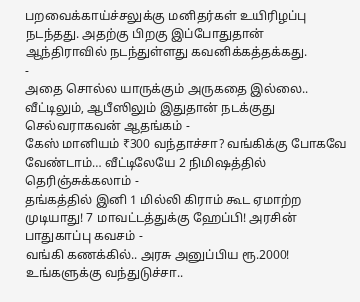பறவைக்காய்ச்சலுக்கு மனிதர்கள் உயிரிழப்பு நடந்தது. அதற்கு பிறகு இப்போதுதான் ஆந்திராவில் நடந்துள்ளது கவனிக்கத்தக்கது.
-
அதை சொல்ல யாருக்கும் அருகதை இல்லை.. வீட்டிலும், ஆபீஸிலும் இதுதான் நடக்குது செல்வராகவன் ஆதங்கம் -
கேஸ் மானியம் ₹300 வந்தாச்சா? வங்கிக்கு போகவே வேண்டாம்… வீட்டிலேயே 2 நிமிஷத்தில் தெரிஞ்சுக்கலாம் -
தங்கத்தில் இனி 1 மில்லி கிராம் கூட ஏமாற்ற முடியாது! 7 மாவட்டத்துக்கு ஹேப்பி! அரசின் பாதுகாப்பு கவசம் -
வங்கி கணக்கில்.. அரசு அனுப்பிய ரூ.2000! உங்களுக்கு வந்துடுச்சா..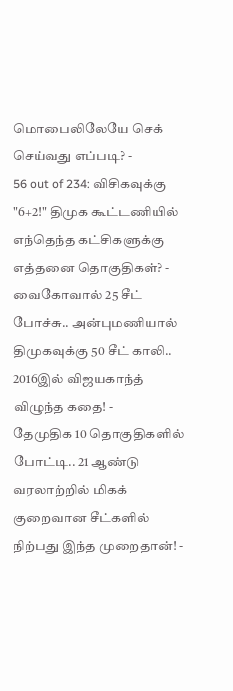மொபைலிலேயே செக் செய்வது எப்படி? -
56 out of 234: விசிகவுக்கு "6+2!" திமுக கூட்டணியில் எந்தெந்த கட்சிகளுக்கு எத்தனை தொகுதிகள்? -
வைகோவால் 25 சீட் போச்சு.. அன்புமணியால் திமுகவுக்கு 50 சீட் காலி.. 2016இல் விஜயகாந்த் விழுந்த கதை! -
தேமுதிக 10 தொகுதிகளில் போட்டி.. 21 ஆண்டு வரலாற்றில் மிகக் குறைவான சீட்களில் நிற்பது இந்த முறைதான்! -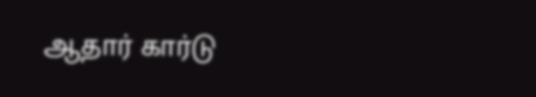ஆதார் கார்டு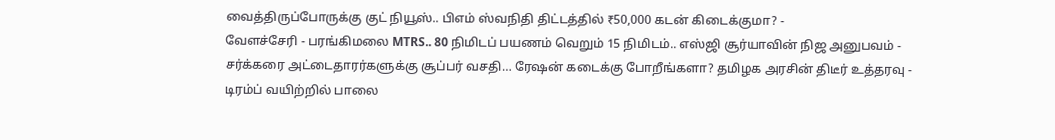வைத்திருப்போருக்கு குட் நியூஸ்.. பிஎம் ஸ்வநிதி திட்டத்தில் ₹50,000 கடன் கிடைக்குமா? -
வேளச்சேரி - பரங்கிமலை MTRS.. 80 நிமிடப் பயணம் வெறும் 15 நிமிடம்.. எஸ்ஜி சூர்யாவின் நிஜ அனுபவம் -
சர்க்கரை அட்டைதாரர்களுக்கு சூப்பர் வசதி… ரேஷன் கடைக்கு போறீங்களா? தமிழக அரசின் திடீர் உத்தரவு -
டிரம்ப் வயிற்றில் பாலை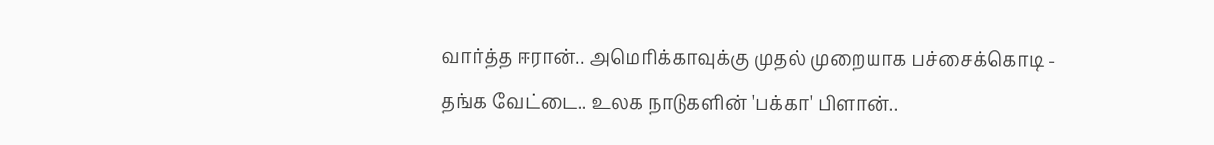வார்த்த ஈரான்.. அமெரிக்காவுக்கு முதல் முறையாக பச்சைக்கொடி -
தங்க வேட்டை.. உலக நாடுகளின் 'பக்கா' பிளான்..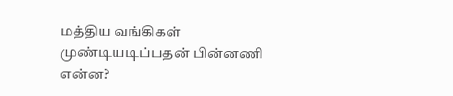மத்திய வங்கிகள் முண்டியடிப்பதன் பின்னணி என்ன?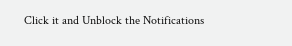Click it and Unblock the Notifications